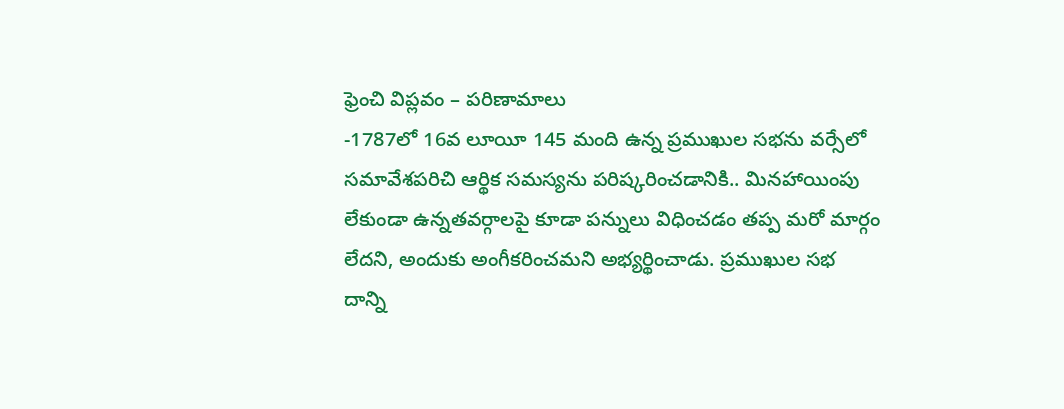ఫ్రెంచి విప్లవం – పరిణామాలు
-1787లో 16వ లూయీ 145 మంది ఉన్న ప్రముఖుల సభను వర్సేలో సమావేశపరిచి ఆర్థిక సమస్యను పరిష్కరించడానికి.. మినహాయింపు లేకుండా ఉన్నతవర్గాలపై కూడా పన్నులు విధించడం తప్ప మరో మార్గం లేదని, అందుకు అంగీకరించమని అభ్యర్థించాడు. ప్రముఖుల సభ దాన్ని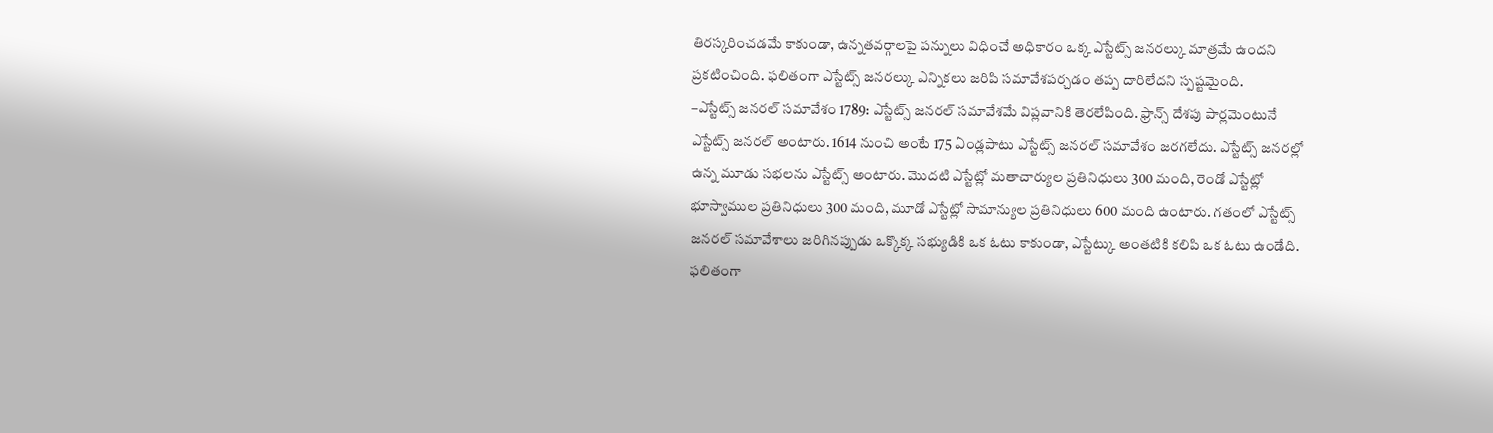తిరస్కరించడమే కాకుండా, ఉన్నతవర్గాలపై పన్నులు విధించే అధికారం ఒక్క ఎస్టేట్స్ జనరల్కు మాత్రమే ఉందని ప్రకటించింది. ఫలితంగా ఎస్టేట్స్ జనరల్కు ఎన్నికలు జరిపి సమావేశపర్చడం తప్ప దారిలేదని స్పష్టమైంది.
–ఎస్టేట్స్ జనరల్ సమావేశం 1789: ఎస్టేట్స్ జనరల్ సమావేశమే విప్లవానికి తెరలేపింది. ఫ్రాన్స్ దేశపు పార్లమెంటునే ఎస్టేట్స్ జనరల్ అంటారు. 1614 నుంచి అంటే 175 ఏండ్లపాటు ఎస్టేట్స్ జనరల్ సమావేశం జరగలేదు. ఎస్టేట్స్ జనరల్లో ఉన్న మూడు సభలను ఎస్టేట్స్ అంటారు. మొదటి ఎస్టేట్లో మతాచార్యుల ప్రతినిధులు 300 మంది, రెండో ఎస్టేట్లో భూస్వాముల ప్రతినిధులు 300 మంది, మూడో ఎస్టేట్లో సామాన్యుల ప్రతినిధులు 600 మంది ఉంటారు. గతంలో ఎస్టేట్స్ జనరల్ సమావేశాలు జరిగినప్పుడు ఒక్కొక్క సభ్యుడికి ఒక ఓటు కాకుండా, ఎస్టేట్కు అంతటికి కలిపి ఒక ఓటు ఉండేది. ఫలితంగా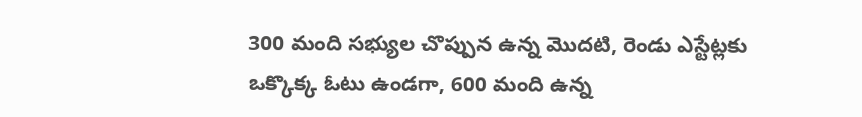300 మంది సభ్యుల చొప్పున ఉన్న మొదటి, రెండు ఎస్టేట్లకు ఒక్కొక్క ఓటు ఉండగా, 600 మంది ఉన్న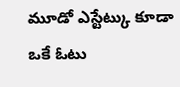మూడో ఎస్టేట్కు కూడా ఒకే ఓటు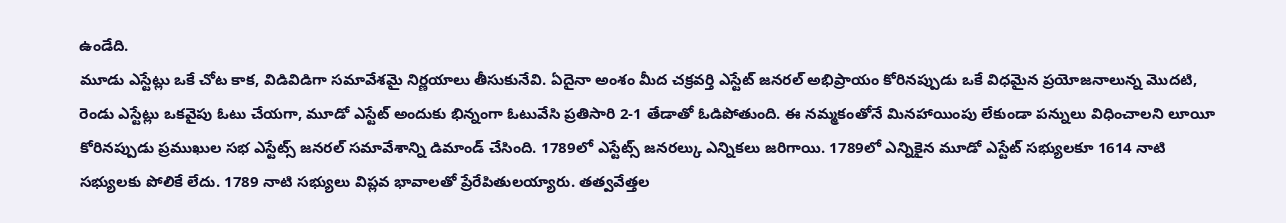ఉండేది.
మూడు ఎస్టేట్లు ఒకే చోట కాక, విడివిడిగా సమావేశమై నిర్ణయాలు తీసుకునేవి. ఏదైనా అంశం మీద చక్రవర్తి ఎస్టేట్ జనరల్ అభిప్రాయం కోరినప్పుడు ఒకే విధమైన ప్రయోజనాలున్న మొదటి, రెండు ఎస్టేట్లు ఒకవైపు ఓటు చేయగా, మూడో ఎస్టేట్ అందుకు భిన్నంగా ఓటువేసి ప్రతిసారి 2-1 తేడాతో ఓడిపోతుంది. ఈ నమ్మకంతోనే మినహాయింపు లేకుండా పన్నులు విధించాలని లూయీ కోరినప్పుడు ప్రముఖుల సభ ఎస్టేట్స్ జనరల్ సమావేశాన్ని డిమాండ్ చేసింది. 1789లో ఎస్టేట్స్ జనరల్కు ఎన్నికలు జరిగాయి. 1789లో ఎన్నికైన మూడో ఎస్టేట్ సభ్యులకూ 1614 నాటి సభ్యులకు పోలికే లేదు. 1789 నాటి సభ్యులు విప్లవ భావాలతో ప్రేరేపితులయ్యారు. తత్వవేత్తల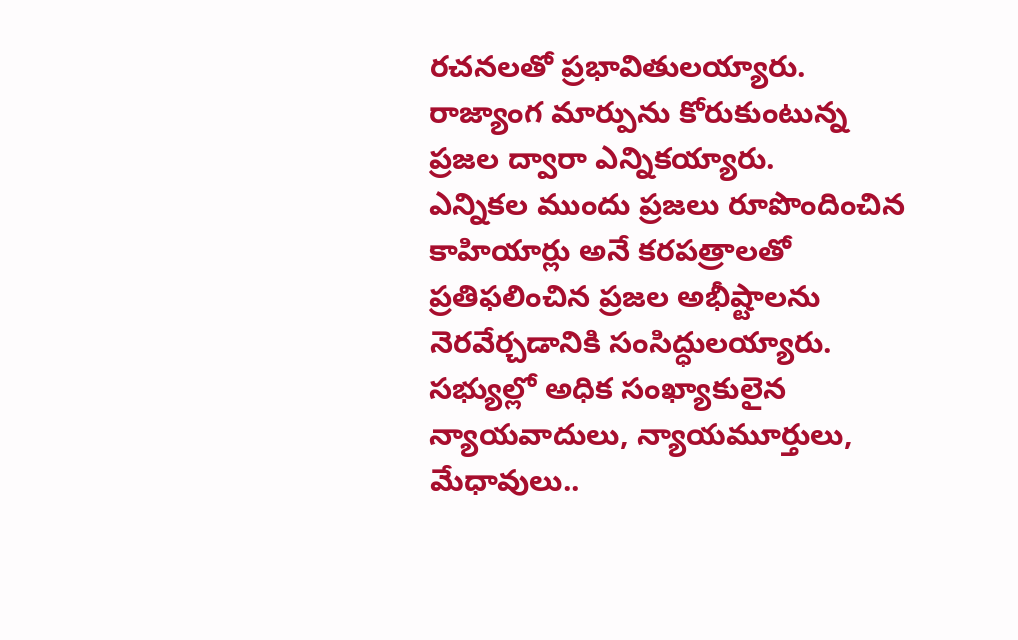రచనలతో ప్రభావితులయ్యారు. రాజ్యాంగ మార్పును కోరుకుంటున్న ప్రజల ద్వారా ఎన్నికయ్యారు.
ఎన్నికల ముందు ప్రజలు రూపొందించిన కాహియార్లు అనే కరపత్రాలతో ప్రతిఫలించిన ప్రజల అభీష్టాలను నెరవేర్చడానికి సంసిద్ధులయ్యారు. సభ్యుల్లో అధిక సంఖ్యాకులైన న్యాయవాదులు, న్యాయమూర్తులు, మేధావులు..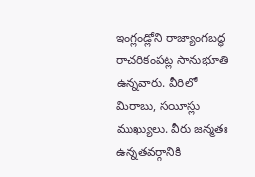ఇంగ్లండ్లోని రాజ్యాంగబద్ధ రాచరికంపట్ల సానుభూతి ఉన్నవారు. వీరిలో మిరాబు, సయీస్లు ముఖ్యులు. వీరు జన్మతః ఉన్నతవర్గానికి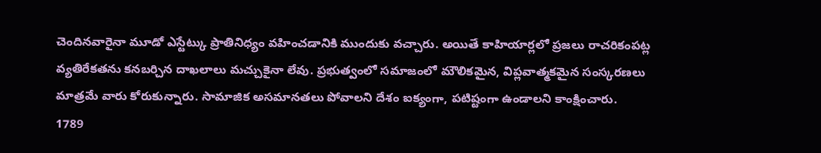చెందినవారైనా మూడో ఎస్టేట్కు ప్రాతినిధ్యం వహించడానికి ముందుకు వచ్చారు. అయితే కాహియార్లలో ప్రజలు రాచరికంపట్ల వ్యతిరేకతను కనబర్చిన దాఖలాలు మచ్చుకైనా లేవు. ప్రభుత్వంలో సమాజంలో మౌలికమైన, విప్లవాత్మకమైన సంస్కరణలు మాత్రమే వారు కోరుకున్నారు. సామాజిక అసమానతలు పోవాలని దేశం ఐక్యంగా, పటిష్టంగా ఉండాలని కాంక్షించారు.
1789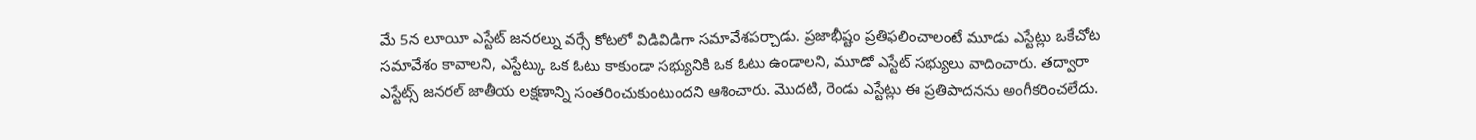మే 5న లూయీ ఎస్టేట్ జనరల్ను వర్సే కోటలో విడివిడిగా సమావేశపర్చాడు. ప్రజాభీష్టం ప్రతిఫలించాలంటే మూడు ఎస్టేట్లు ఒకేచోట సమావేశం కావాలని, ఎస్టేట్కు ఒక ఓటు కాకుండా సభ్యునికి ఒక ఓటు ఉండాలని, మూడో ఎస్టేట్ సభ్యులు వాదించారు. తద్వారా ఎస్టేట్స్ జనరల్ జాతీయ లక్షణాన్ని సంతరించుకుంటుందని ఆశించారు. మొదటి, రెండు ఎస్టేట్లు ఈ ప్రతిపాదనను అంగీకరించలేదు.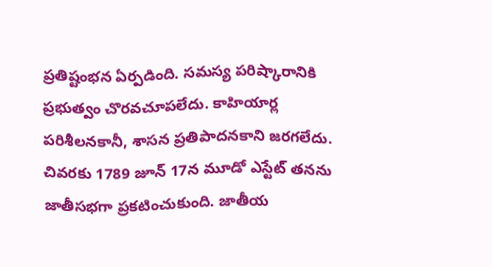ప్రతిష్టంభన ఏర్పడింది. సమస్య పరిష్కారానికి ప్రభుత్వం చొరవచూపలేదు. కాహియార్ల పరిశీలనకానీ, శాసన ప్రతిపాదనకాని జరగలేదు. చివరకు 1789 జూన్ 17న మూడో ఎస్టేట్ తనను జాతీసభగా ప్రకటించుకుంది. జాతీయ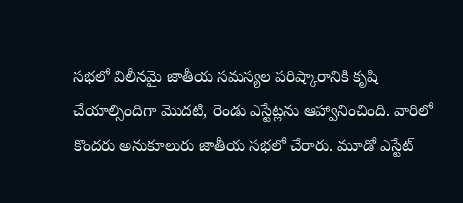సభలో విలీనమై జాతీయ సమస్యల పరిష్కారానికి కృషి చేయాల్సిందిగా మొదటి, రెండు ఎస్టేట్లను ఆహ్వానించింది. వారిలో కొందరు అనుకూలురు జాతీయ సభలో చేరారు. మూడో ఎస్టేట్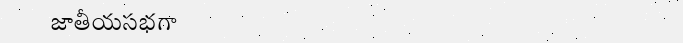జాతీయసభగా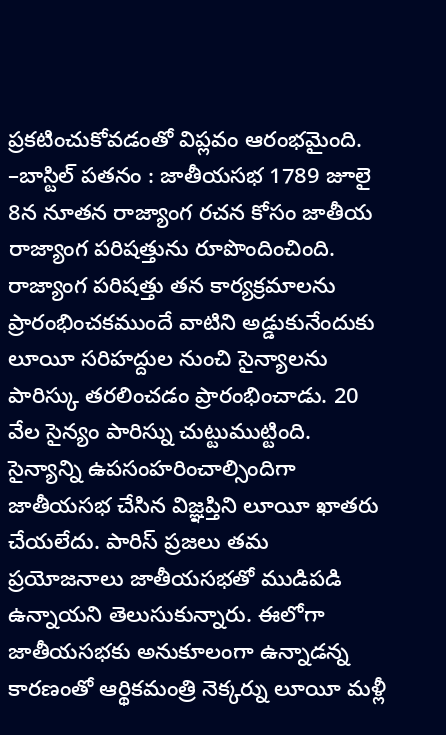ప్రకటించుకోవడంతో విప్లవం ఆరంభమైంది.
–బాస్టిల్ పతనం : జాతీయసభ 1789 జూలై 8న నూతన రాజ్యాంగ రచన కోసం జాతీయ రాజ్యాంగ పరిషత్తును రూపొందించింది. రాజ్యాంగ పరిషత్తు తన కార్యక్రమాలను ప్రారంభించకముందే వాటిని అడ్డుకునేందుకు లూయీ సరిహద్దుల నుంచి సైన్యాలను పారిస్కు తరలించడం ప్రారంభించాడు. 20 వేల సైన్యం పారిస్ను చుట్టుముట్టింది. సైన్యాన్ని ఉపసంహరించాల్సిందిగా జాతీయసభ చేసిన విజ్ఞప్తిని లూయీ ఖాతరు చేయలేదు. పారిస్ ప్రజలు తమ ప్రయోజనాలు జాతీయసభతో ముడిపడి ఉన్నాయని తెలుసుకున్నారు. ఈలోగా జాతీయసభకు అనుకూలంగా ఉన్నాడన్న కారణంతో ఆర్థికమంత్రి నెక్కర్ను లూయీ మళ్లీ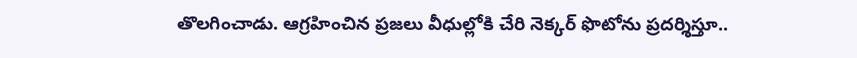తొలగించాడు. ఆగ్రహించిన ప్రజలు వీధుల్లోకి చేరి నెక్కర్ ఫొటోను ప్రదర్శిస్తూ..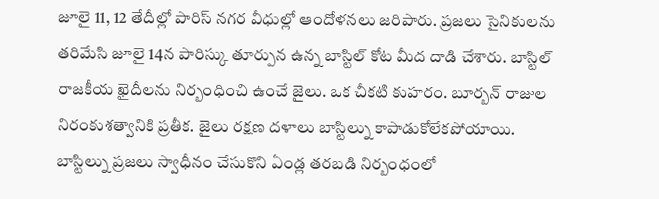జూలై 11, 12 తేదీల్లో పారిస్ నగర వీధుల్లో ఆందోళనలు జరిపారు. ప్రజలు సైనికులను తరిమేసి జూలై 14న పారిస్కు తూర్పున ఉన్న బాస్టిల్ కోట మీద దాడి చేశారు. బాస్టిల్ రాజకీయ ఖైదీలను నిర్బంధించి ఉంచే జైలు. ఒక చీకటి కుహరం. బూర్బన్ రాజుల నిరంకుశత్వానికి ప్రతీక. జైలు రక్షణ దళాలు బాస్టిల్ను కాపాడుకోలేకపోయాయి. బాస్టిల్ను ప్రజలు స్వాధీనం చేసుకొని ఏండ్ల తరబడి నిర్బంధంలో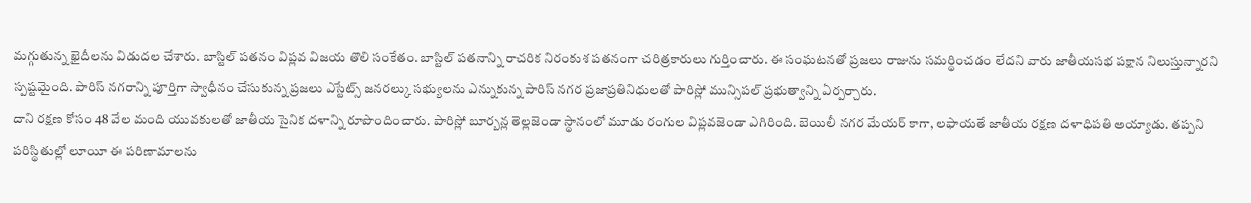మగ్గుతున్న ఖైదీలను విడుదల చేశారు. బాస్టిల్ పతనం విప్లవ విజయ తొలి సంకేతం. బాస్టిల్ పతనాన్ని రాచరిక నిరంకుశ పతనంగా చరిత్రకారులు గుర్తించారు. ఈ సంఘటనతో ప్రజలు రాజును సమర్థించడం లేదని వారు జాతీయసభ పక్షాన నిలుస్తున్నారని స్పష్టమైంది. పారిస్ నగరాన్ని పూర్తిగా స్వాధీనం చేసుకున్న ప్రజలు ఎస్టేట్స్ జనరల్కు సభ్యులను ఎన్నుకున్న పారిస్ నగర ప్రజాప్రతినిధులతో పారిస్లో మున్సిపల్ ప్రభుత్వాన్ని ఏర్పర్చారు.
దాని రక్షణ కోసం 48 వేల మంది యువకులతో జాతీయ సైనిక దళాన్ని రూపొందించారు. పారిస్లో బూర్బన్ల తెల్లజెండా స్థానంలో మూడు రంగుల విప్లవజెండా ఎగిరింది. బెయిలీ నగర మేయర్ కాగా, లఫాయతే జాతీయ రక్షణ దళాధిపతి అయ్యాడు. తప్పని పరిస్థితుల్లో లూయీ ఈ పరిణామాలను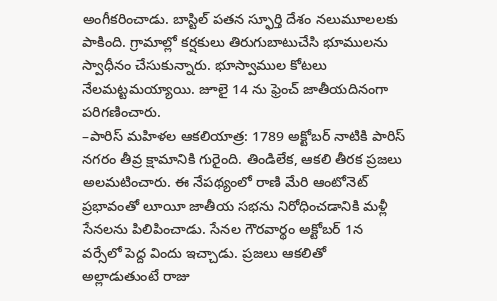అంగీకరించాడు. బాస్టిల్ పతన స్ఫూర్తి దేశం నలుమూలలకు పాకింది. గ్రామాల్లో కర్షకులు తిరుగుబాటుచేసి భూములను స్వాధీనం చేసుకున్నారు. భూస్వాముల కోటలు నేలమట్టమయ్యాయి. జూలై 14 ను ఫ్రెంచ్ జాతీయదినంగా పరిగణించారు.
–పారిస్ మహిళల ఆకలియాత్ర: 1789 అక్టోబర్ నాటికి పారిస్ నగరం తీవ్ర క్షామానికి గురైంది. తిండిలేక, ఆకలి తీరక ప్రజలు అలమటించారు. ఈ నేపథ్యంలో రాణి మేరి ఆంటోనెట్ ప్రభావంతో లూయీ జాతీయ సభను నిరోధించడానికి మళ్లీ సేనలను పిలిపించాడు. సేనల గౌరవార్థం అక్టోబర్ 1న వర్సేలో పెద్ద విందు ఇచ్చాడు. ప్రజలు ఆకలితో అల్లాడుతుంటే రాజు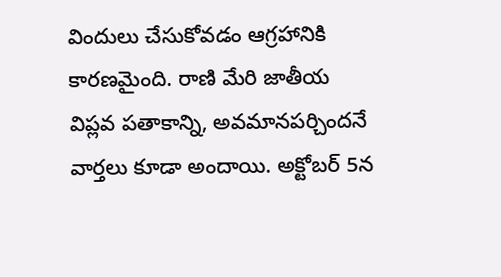విందులు చేసుకోవడం ఆగ్రహానికి కారణమైంది. రాణి మేరి జాతీయ విప్లవ పతాకాన్ని, అవమానపర్చిందనే వార్తలు కూడా అందాయి. అక్టోబర్ 5న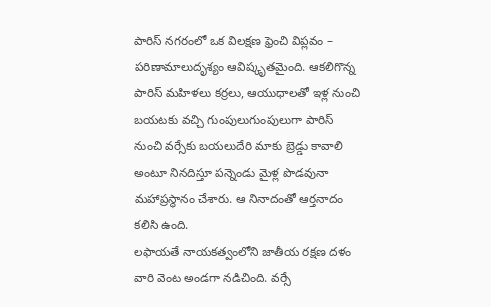పారిస్ నగరంలో ఒక విలక్షణ ఫ్రెంచి విప్లవం – పరిణామాలుదృశ్యం ఆవిష్కృతమైంది. ఆకలిగొన్న పారిస్ మహిళలు కర్రలు, ఆయుధాలతో ఇళ్ల నుంచి బయటకు వచ్చి గుంపులుగుంపులుగా పారిస్ నుంచి వర్సేకు బయలుదేరి మాకు బ్రెడ్డు కావాలి అంటూ నినదిస్తూ పన్నెండు మైళ్ల పొడవునా మహాప్రస్థానం చేశారు. ఆ నినాదంతో ఆర్తనాదం కలిసి ఉంది.
లఫాయతే నాయకత్వంలోని జాతీయ రక్షణ దళం వారి వెంట అండగా నడిచింది. వర్సే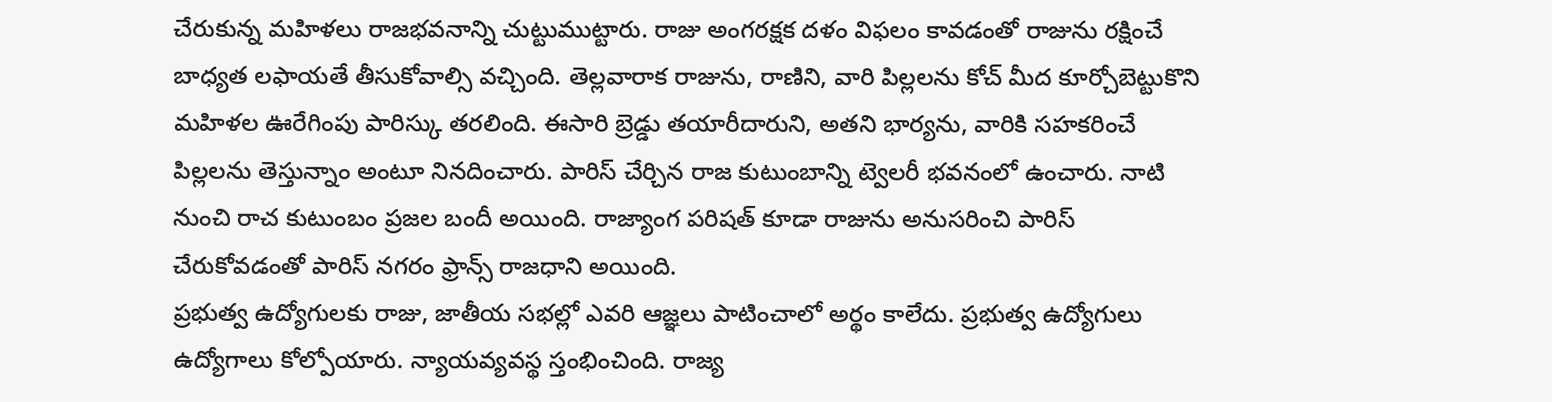చేరుకున్న మహిళలు రాజభవనాన్ని చుట్టుముట్టారు. రాజు అంగరక్షక దళం విఫలం కావడంతో రాజును రక్షించే బాధ్యత లఫాయతే తీసుకోవాల్సి వచ్చింది. తెల్లవారాక రాజును, రాణిని, వారి పిల్లలను కోచ్ మీద కూర్చోబెట్టుకొని మహిళల ఊరేగింపు పారిస్కు తరలింది. ఈసారి బ్రెడ్డు తయారీదారుని, అతని భార్యను, వారికి సహకరించే పిల్లలను తెస్తున్నాం అంటూ నినదించారు. పారిస్ చేర్చిన రాజ కుటుంబాన్ని ట్వెలరీ భవనంలో ఉంచారు. నాటి నుంచి రాచ కుటుంబం ప్రజల బందీ అయింది. రాజ్యాంగ పరిషత్ కూడా రాజును అనుసరించి పారిస్ చేరుకోవడంతో పారిస్ నగరం ఫ్రాన్స్ రాజధాని అయింది.
ప్రభుత్వ ఉద్యోగులకు రాజు, జాతీయ సభల్లో ఎవరి ఆజ్ఞలు పాటించాలో అర్థం కాలేదు. ప్రభుత్వ ఉద్యోగులు ఉద్యోగాలు కోల్పోయారు. న్యాయవ్యవస్థ స్తంభించింది. రాజ్య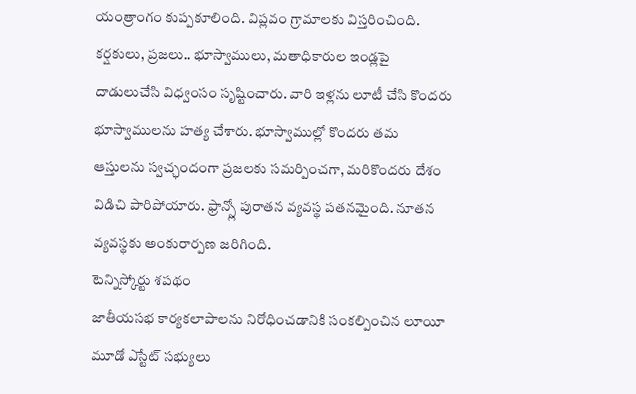యంత్రాంగం కుప్పకూలింది. విప్లవం గ్రామాలకు విస్తరించింది. కర్షకులు, ప్రజలు.. భూస్వాములు, మతాధికారుల ఇండ్లపై దాడులుచేసి విధ్వంసం సృష్టించారు. వారి ఇళ్లను లూటీ చేసి కొందరు భూస్వాములను హత్య చేశారు. భూస్వాముల్లో కొందరు తమ ఆస్తులను స్వచ్ఛందంగా ప్రజలకు సమర్పించగా, మరికొందరు దేశం విడిచి పారిపోయారు. ఫ్రాన్స్లో పురాతన వ్యవస్థ పతనమైంది. నూతన వ్యవస్థకు అంకురార్పణ జరిగింది.
టెన్నిస్కోర్టు శపథం
జాతీయసభ కార్యకలాపాలను నిరోధించడానికి సంకల్పించిన లూయీ మూడో ఎస్టేట్ సభ్యులు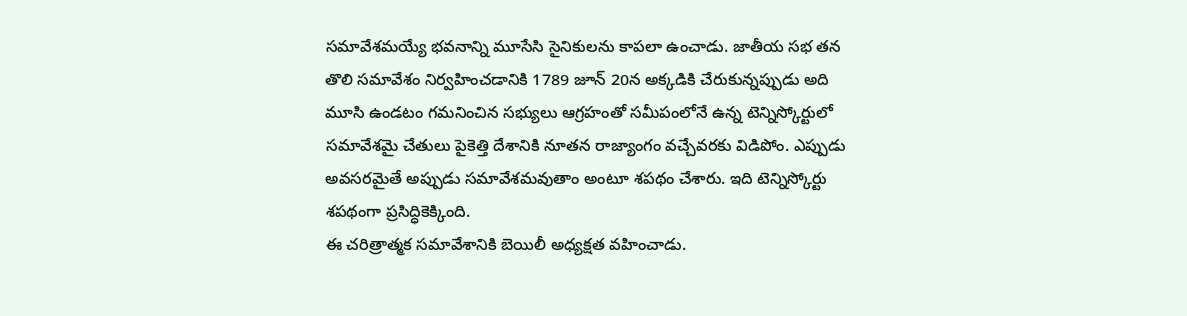సమావేశమయ్యే భవనాన్ని మూసేసి సైనికులను కాపలా ఉంచాడు. జాతీయ సభ తన తొలి సమావేశం నిర్వహించడానికి 1789 జూన్ 20న అక్కడికి చేరుకున్నప్పుడు అది మూసి ఉండటం గమనించిన సభ్యులు ఆగ్రహంతో సమీపంలోనే ఉన్న టెన్నిస్కోర్టులో సమావేశమై చేతులు పైకెత్తి దేశానికి నూతన రాజ్యాంగం వచ్చేవరకు విడిపోం. ఎప్పుడు అవసరమైతే అప్పుడు సమావేశమవుతాం అంటూ శపథం చేశారు. ఇది టెన్నిస్కోర్టు శపథంగా ప్రసిద్ధికెక్కింది.
ఈ చరిత్రాత్మక సమావేశానికి బెయిలీ అధ్యక్షత వహించాడు.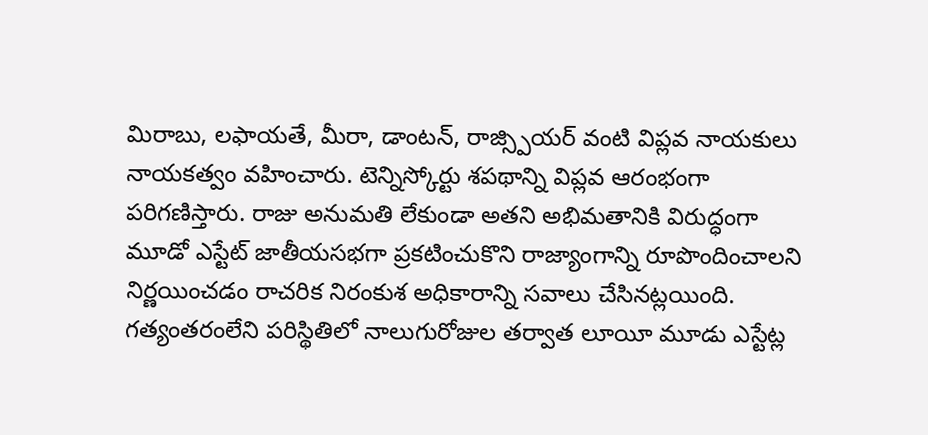మిరాబు, లఫాయతే, మీరా, డాంటన్, రాజ్స్పియర్ వంటి విప్లవ నాయకులు నాయకత్వం వహించారు. టెన్నిస్కోర్టు శపథాన్ని విప్లవ ఆరంభంగా పరిగణిస్తారు. రాజు అనుమతి లేకుండా అతని అభిమతానికి విరుద్ధంగా మూడో ఎస్టేట్ జాతీయసభగా ప్రకటించుకొని రాజ్యాంగాన్ని రూపొందించాలని నిర్ణయించడం రాచరిక నిరంకుశ అధికారాన్ని సవాలు చేసినట్లయింది. గత్యంతరంలేని పరిస్థితిలో నాలుగురోజుల తర్వాత లూయీ మూడు ఎస్టేట్ల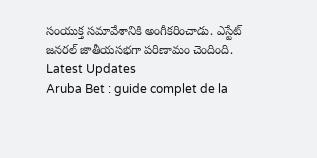సంయుక్త సమావేశానికి అంగీకరించాడు. ఎస్టేట్ జనరల్ జాతీయసభగా పరిణామం చెందింది.
Latest Updates
Aruba Bet : guide complet de la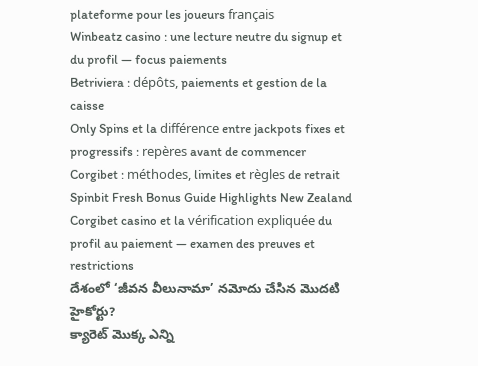plateforme pour les joueurs français
Winbeatz casino : une lecture neutre du signup et du profil — focus paiements
Betriviera : dépôts, paiements et gestion de la caisse
Only Spins et la différence entre jackpots fixes et progressifs : repères avant de commencer
Corgibet : méthodes, limites et règles de retrait
Spinbit Fresh Bonus Guide Highlights New Zealand
Corgibet casino et la vérification expliquée du profil au paiement — examen des preuves et restrictions
దేశంలో ‘జీవన వీలునామా’ నమోదు చేసిన మొదటి హైకోర్టు?
క్యారెట్ మొక్క ఎన్ని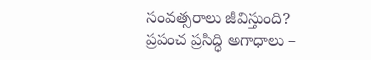సంవత్సరాలు జీవిస్తుంది?
ప్రపంచ ప్రసిద్ధి అగాధాలు –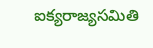ఐక్యరాజ్యసమితి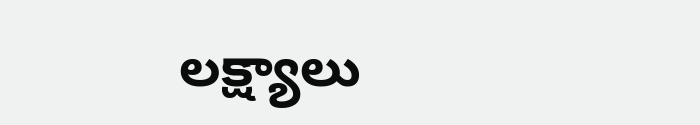లక్ష్యాలు